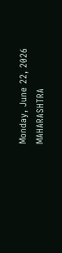Monday, June 22, 2026
MAHARASHTRA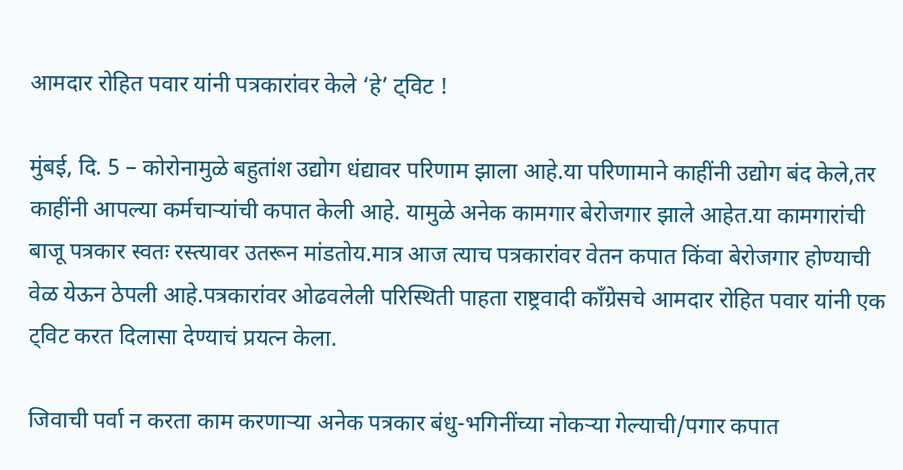आमदार रोहित पवार यांनी पत्रकारांवर केले ‘हे’ ट्विट !

मुंबई, दि. 5 – कोरोनामुळे बहुतांश उद्योग धंद्यावर परिणाम झाला आहे.या परिणामाने काहींनी उद्योग बंद केले,तर काहींनी आपल्या कर्मचाऱ्यांची कपात केली आहे. यामुळे अनेक कामगार बेरोजगार झाले आहेत.या कामगारांची बाजू पत्रकार स्वतः रस्त्यावर उतरून मांडतोय.मात्र आज त्याच पत्रकारांवर वेतन कपात किंवा बेरोजगार होण्याची वेळ येऊन ठेपली आहे.पत्रकारांवर ओढवलेली परिस्थिती पाहता राष्ट्रवादी काँग्रेसचे आमदार रोहित पवार यांनी एक ट्विट करत दिलासा देण्याचं प्रयत्न केला.

जिवाची पर्वा न करता काम करणाऱ्या अनेक पत्रकार बंधु-भगिनींच्या नोकऱ्या गेल्याची/पगार कपात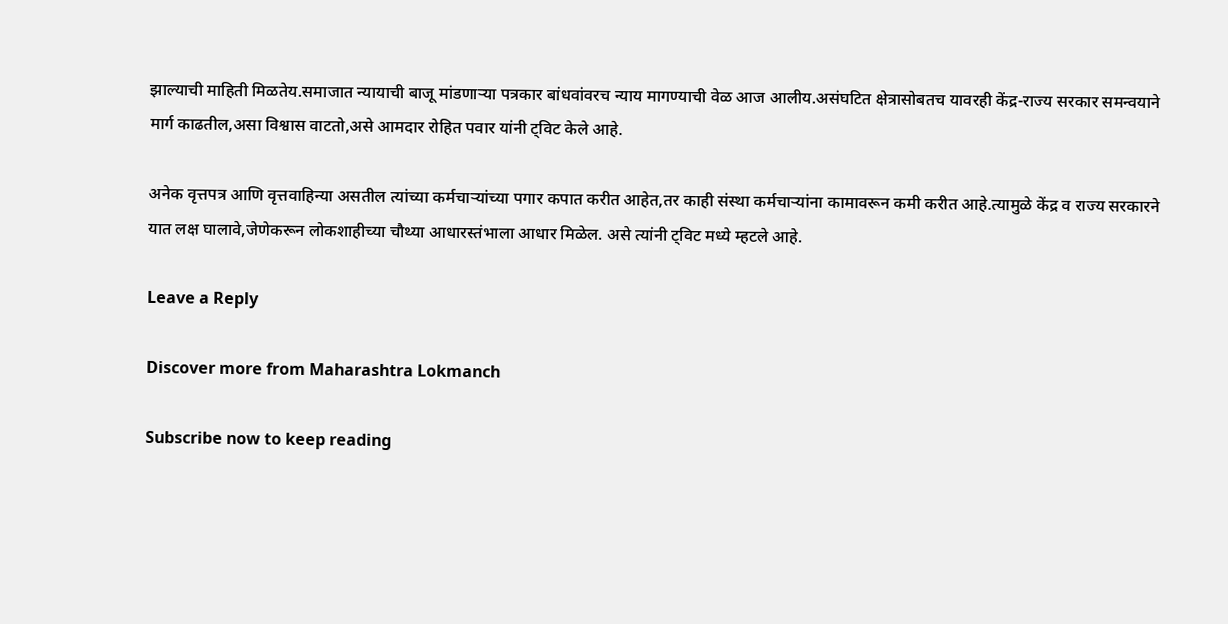झाल्याची माहिती मिळतेय.समाजात न्यायाची बाजू मांडणाऱ्या पत्रकार बांधवांवरच न्याय मागण्याची वेळ आज आलीय.असंघटित क्षेत्रासोबतच यावरही केंद्र-राज्य सरकार समन्वयाने मार्ग काढतील,असा विश्वास वाटतो,असे आमदार रोहित पवार यांनी ट्विट केले आहे.

अनेक वृत्तपत्र आणि वृत्तवाहिन्या असतील त्यांच्या कर्मचाऱ्यांच्या पगार कपात करीत आहेत,तर काही संस्था कर्मचाऱ्यांना कामावरून कमी करीत आहे.त्यामुळे केंद्र व राज्य सरकारने यात लक्ष घालावे,जेणेकरून लोकशाहीच्या चौथ्या आधारस्तंभाला आधार मिळेल. असे त्यांनी ट्विट मध्ये म्हटले आहे.

Leave a Reply

Discover more from Maharashtra Lokmanch

Subscribe now to keep reading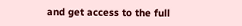and get access to the full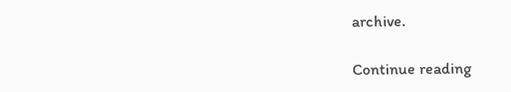archive.

Continue reading